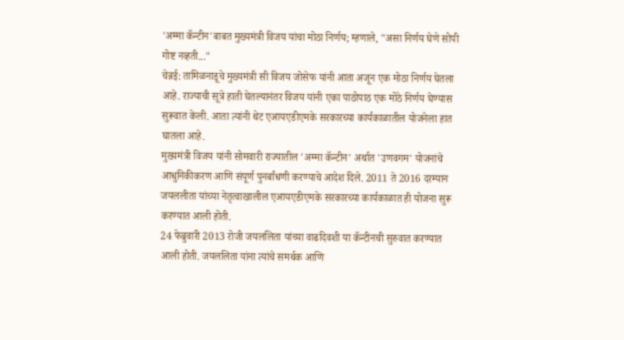'अम्मा कॅन्टीन'बाबत मुख्यमंत्री विजय यांचा मोठा निर्णय; म्हणाले, "असा निर्णय घेणे सोपी गोष्ट नव्हती..."
चेन्नई: तामिळनाडूचे मुख्यमंत्री सी विजय जोसेफ यांनी आता अजून एक मोठा निर्णय घेतला आहे. राज्याची सूत्रे हाती घेतल्यानंतर विजय यांनी एका पाठोपाठ एक मोठे निर्णय घेण्यास सुरूवात केली. आता त्यांनी थेट एआयएडीएमके सरकारच्या कार्यकाळातील योजनेला हात घातला आहे.
मुख्यमंत्री विजय यांनी सोमवारी राज्यातील 'अम्मा कॅन्टीन' अर्थात 'उणवगम' योजनांचे आधुनिकीकरण आणि संपूर्ण पुनर्बांधणी करण्याचे आदेश दिले. 2011 ते 2016 दरम्यान जयललीता यांच्या नेतृत्वाखालील एआयएडीएमके सरकारच्या कार्यकाळात ही योजना सुरू करण्यात आली होती.
24 फेब्रुवारी 2013 रोजी जयललिता यांच्या वाढदिवशी या कॅन्टीनची सुरुवात करण्यात आली होती. जयललिता यांना त्यांचे समर्थक आणि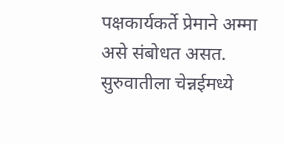पक्षकार्यकर्ते प्रेमाने अम्मा असे संबोधत असत. सुरुवातीला चेन्नईमध्ये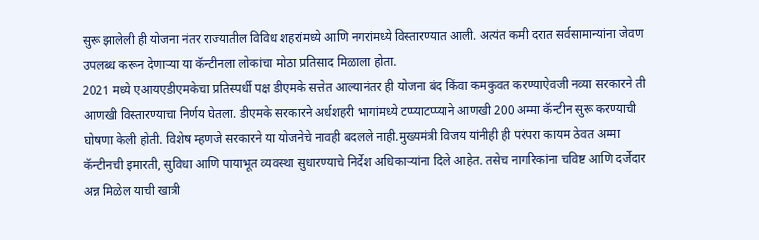सुरू झालेली ही योजना नंतर राज्यातील विविध शहरांमध्ये आणि नगरांमध्ये विस्तारण्यात आली. अत्यंत कमी दरात सर्वसामान्यांना जेवण उपलब्ध करून देणाऱ्या या कॅन्टीनला लोकांचा मोठा प्रतिसाद मिळाला होता.
2021 मध्ये एआयएडीएमकेचा प्रतिस्पर्धी पक्ष डीएमके सत्तेत आल्यानंतर ही योजना बंद किंवा कमकुवत करण्याऐवजी नव्या सरकारने ती आणखी विस्तारण्याचा निर्णय घेतला. डीएमके सरकारने अर्धशहरी भागांमध्ये टप्प्याटप्प्याने आणखी 200 अम्मा कॅन्टीन सुरू करण्याची घोषणा केली होती. विशेष म्हणजे सरकारने या योजनेचे नावही बदलले नाही.मुख्यमंत्री विजय यांनीही ही परंपरा कायम ठेवत अम्मा कॅन्टीनची इमारती, सुविधा आणि पायाभूत व्यवस्था सुधारण्याचे निर्देश अधिकाऱ्यांना दिले आहेत. तसेच नागरिकांना चविष्ट आणि दर्जेदार अन्न मिळेल याची खात्री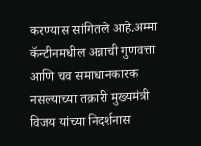करण्यास सांगितले आहे.अम्मा कॅन्टीनमधील अन्नाची गुणवत्ता आणि चव समाधानकारक नसल्याच्या तक्रारी मुख्यमंत्री विजय यांच्या निदर्शनास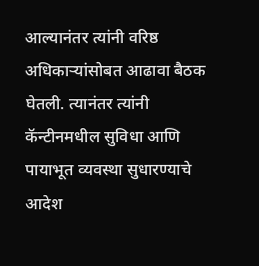आल्यानंतर त्यांनी वरिष्ठ अधिकाऱ्यांसोबत आढावा बैठक घेतली. त्यानंतर त्यांनी कॅन्टीनमधील सुविधा आणि पायाभूत व्यवस्था सुधारण्याचे आदेश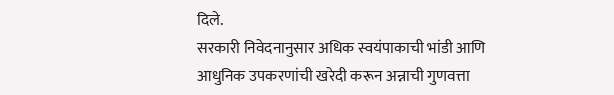दिले.
सरकारी निवेदनानुसार अधिक स्वयंपाकाची भांडी आणि आधुनिक उपकरणांची खरेदी करून अन्नाची गुणवत्ता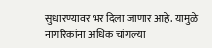सुधारण्यावर भर दिला जाणार आहे. यामुळे नागरिकांना अधिक चांगल्या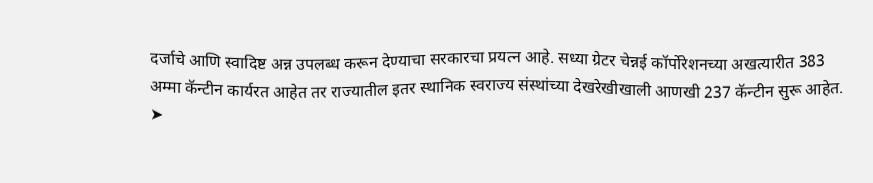दर्जाचे आणि स्वादिष्ट अन्न उपलब्ध करून देण्याचा सरकारचा प्रयत्न आहे. सध्या ग्रेटर चेन्नई कॉर्पोरेशनच्या अखत्यारीत 383 अम्मा कॅन्टीन कार्यरत आहेत तर राज्यातील इतर स्थानिक स्वराज्य संस्थांच्या देखरेखीखाली आणखी 237 कॅन्टीन सुरू आहेत.
➤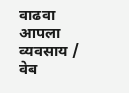वाढवा आपला व्यवसाय / वेब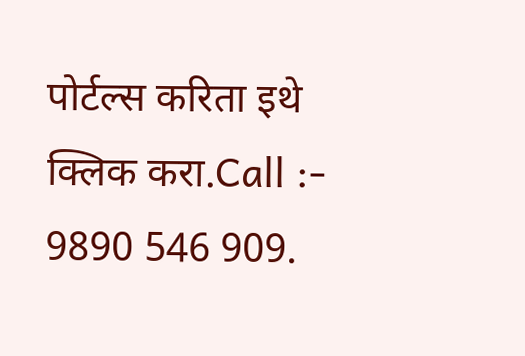पोर्टल्स करिता इथे क्लिक करा.Call :- 9890 546 909.